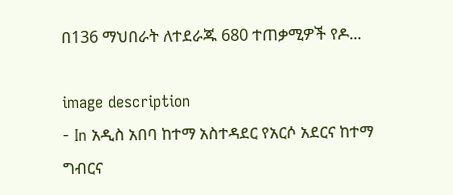በ136 ማህበራት ለተደራጁ 680 ተጠቃሚዎች የዶ...

image description
- In አዲስ አበባ ከተማ አስተዳደር የአርሶ አደርና ከተማ ግብርና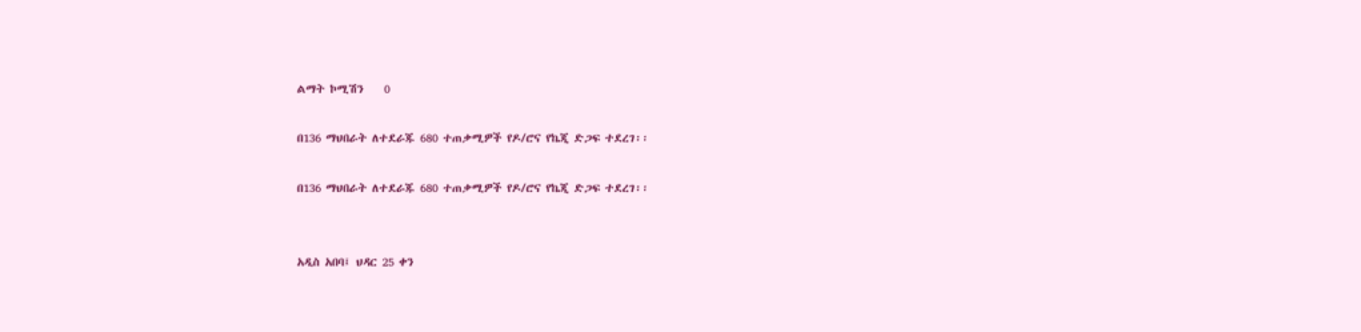ልማት ኮሚሽን    0

በ136 ማህበራት ለተደራጁ 680 ተጠቃሚዎች የዶ/ሮና የኬጂ ድጋፍ ተደረገ፡፡

በ136 ማህበራት ለተደራጁ 680 ተጠቃሚዎች የዶ/ሮና የኬጂ ድጋፍ ተደረገ፡፡


አዲስ አበባ፤ ህዳር 25 ቀን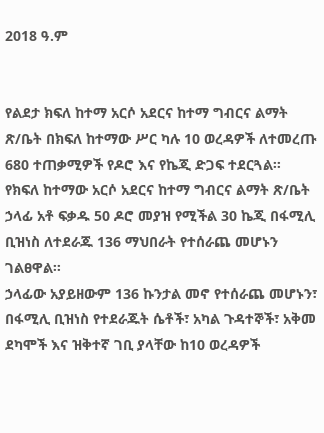2018 ዓ.ም


የልደታ ክፍለ ከተማ አርሶ አደርና ከተማ ግብርና ልማት ጽ/ቤት በክፍለ ከተማው ሥር ካሉ 10 ወረዳዎች ለተመረጡ 680 ተጠቃሚዎች የዶሮ እና የኬጂ ድጋፍ ተደርጓል፡፡
የክፍለ ከተማው አርሶ አደርና ከተማ ግብርና ልማት ጽ/ቤት ኃላፊ አቶ ፍቃዱ 50 ዶሮ መያዝ የሚችል 30 ኬጂ በፋሚሊ ቢዝነስ ለተደራጁ 136 ማህበራት የተሰራጨ መሆኑን ገልፀዋል፡፡
ኃላፊው አያይዘውም 136 ኩንታል መኖ የተሰራጨ መሆኑን፣ በፋሚሊ ቢዝነስ የተደራጁት ሴቶች፣ አካል ጉዳተኞች፣ አቅመ ደካሞች እና ዝቅተኛ ገቢ ያላቸው ከ10 ወረዳዎች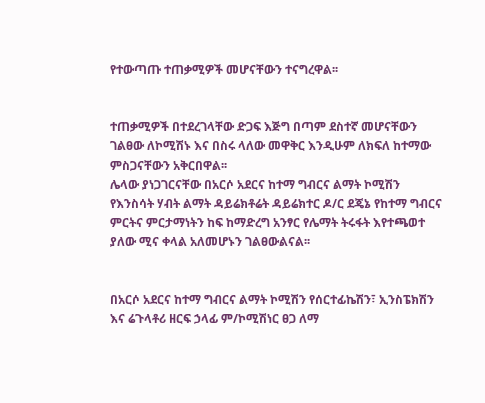የተውጣጡ ተጠቃሚዎች መሆናቸውን ተናግረዋል፡፡


ተጠቃሚዎች በተደረገላቸው ድጋፍ እጅግ በጣም ደስተኛ መሆናቸውን ገልፀው ለኮሚሽኑ እና በስሩ ላለው መዋቅር እንዲሁም ለክፍለ ከተማው ምስጋናቸውን አቅርበዋል፡፡
ሌላው ያነጋገርናቸው በአርሶ አደርና ከተማ ግብርና ልማት ኮሚሽን የእንስሳት ሃብት ልማት ዳይሬክቶሬት ዳይሬክተር ዶ/ር ደጄኔ የከተማ ግብርና ምርትና ምርታማነትን ከፍ ከማድረግ አንፃር የሌማት ትሩፋት እየተጫወተ ያለው ሚና ቀላል አለመሆኑን ገልፀውልናል፡፡


በአርሶ አደርና ከተማ ግብርና ልማት ኮሚሽን የሰርተፊኬሽን፣ ኢንስፔክሽን እና ሬጉላቶሪ ዘርፍ ኃላፊ ም/ኮሚሽነር ፀጋ ለማ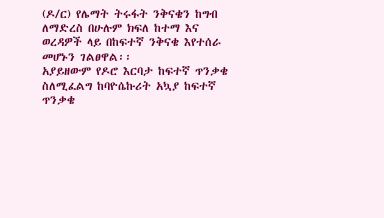(ዶ/ር) የሌማት ትሩፋት ንቅናቄን ከግብ ለማድረስ በሁሉም ክፍለ ከተማ እና ወረዳዎች ላይ በከፍተኛ ንቅናቄ እየተሰራ መሆኑን ገልፀዋል፡፡
አያይዘውም የዶሮ እርባታ ከፍተኛ ጥንቃቄ ስለሚፈልግ ከባዮሴኩሪት አኳያ ከፍተኛ ጥንቃቄ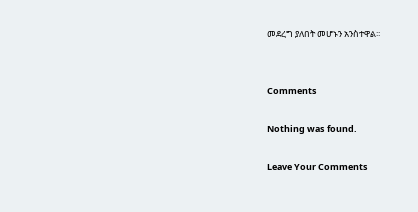መደረግ ያለበት መሆኑን አንስተዋል፡፡


Comments

Nothing was found.

Leave Your Comments